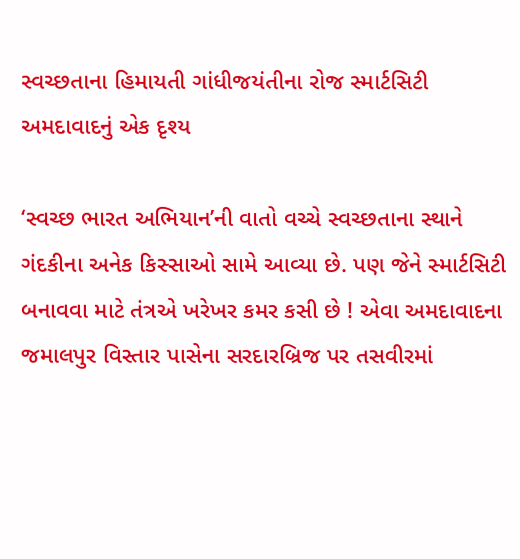સ્વચ્છતાના હિમાયતી ગાંધીજયંતીના રોજ સ્માર્ટસિટી અમદાવાદનું એક દૃશ્ય

‘સ્વચ્છ ભારત અભિયાન’ની વાતો વચ્ચે સ્વચ્છતાના સ્થાને ગંદકીના અનેક કિસ્સાઓ સામે આવ્યા છે. પણ જેને સ્માર્ટસિટી બનાવવા માટે તંત્રએ ખરેખર કમર કસી છે ! એવા અમદાવાદના જમાલપુર વિસ્તાર પાસેના સરદારબ્રિજ પર તસવીરમાં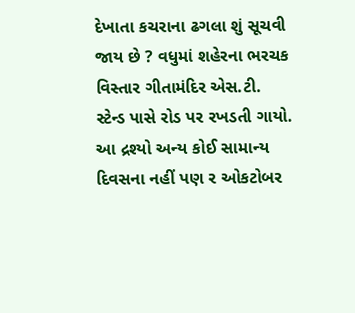દેખાતા કચરાના ઢગલા શું સૂચવી જાય છે ? વધુમાં શહેરના ભરચક વિસ્તાર ગીતામંદિર એસ.ટી. સ્ટેન્ડ પાસે રોડ પર રખડતી ગાયો. આ દ્રશ્યો અન્ય કોઈ સામાન્ય દિવસના નહીં પણ ર ઓકટોબર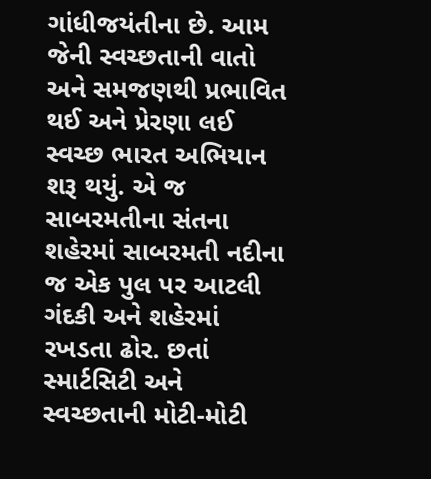ગાંધીજયંતીના છે. આમ જેની સ્વચ્છતાની વાતો અને સમજણથી પ્રભાવિત થઈ અને પ્રેરણા લઈ સ્વચ્છ ભારત અભિયાન શરૂ થયું. એ જ સાબરમતીના સંતના શહેરમાં સાબરમતી નદીના જ એક પુલ પર આટલી ગંદકી અને શહેરમાં રખડતા ઢોર. છતાં સ્માર્ટસિટી અને સ્વચ્છતાની મોટી-મોટી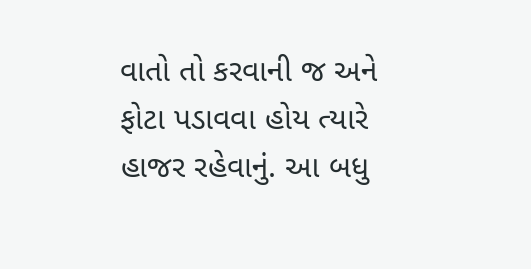વાતો તો કરવાની જ અને ફોટા પડાવવા હોય ત્યારે હાજર રહેવાનું. આ બધુ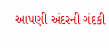આપણી અંદરની ગંદકી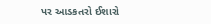પર આડકતરો ઈશારો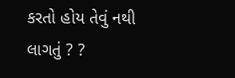કરતો હોય તેવું નથી લાગતું ? ?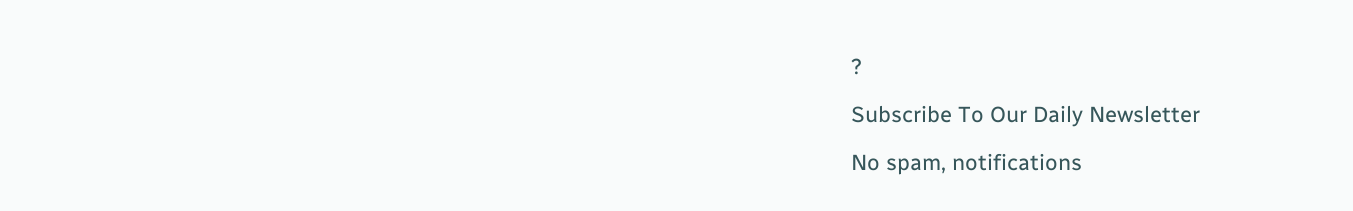?

Subscribe To Our Daily Newsletter

No spam, notifications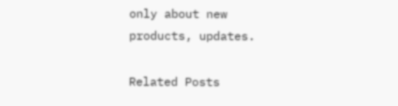only about new products, updates.

Related Posts